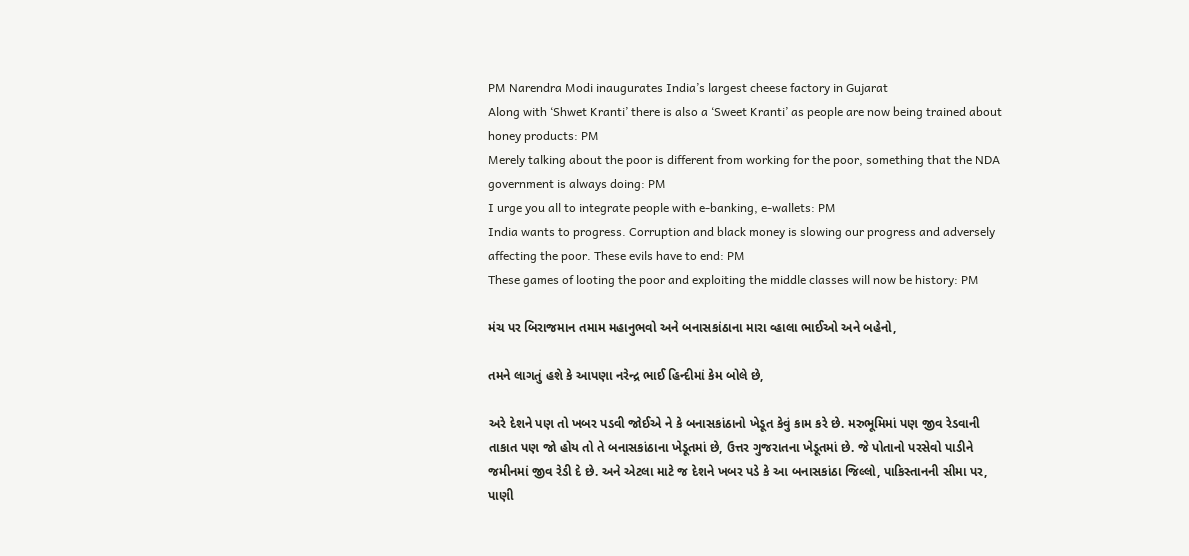PM Narendra Modi inaugurates India’s largest cheese factory in Gujarat
Along with ‘Shwet Kranti’ there is also a ‘Sweet Kranti’ as people are now being trained about honey products: PM
Merely talking about the poor is different from working for the poor, something that the NDA government is always doing: PM
I urge you all to integrate people with e-banking, e-wallets: PM
India wants to progress. Corruption and black money is slowing our progress and adversely affecting the poor. These evils have to end: PM
These games of looting the poor and exploiting the middle classes will now be history: PM

મંચ પર બિરાજમાન તમામ મહાનુભવો અને બનાસકાંઠાના મારા વ્હાલા ભાઈઓ અને બહેનો,

તમને લાગતું હશે કે આપણા નરેન્દ્ર ભાઈ હિન્દીમાં કેમ બોલે છે,

અરે દેશને પણ તો ખબર પડવી જોઈએ ને કે બનાસકાંઠાનો ખેડૂત કેવું કામ કરે છે. મરુભૂમિમાં પણ જીવ રેડવાની તાકાત પણ જો હોય તો તે બનાસકાંઠાના ખેડૂતમાં છે, ઉત્તર ગુજરાતના ખેડૂતમાં છે. જે પોતાનો પરસેવો પાડીને જમીનમાં જીવ રેડી દે છે. અને એટલા માટે જ દેશને ખબર પડે કે આ બનાસકાંઠા જિલ્લો, પાકિસ્તાનની સીમા પર, પાણી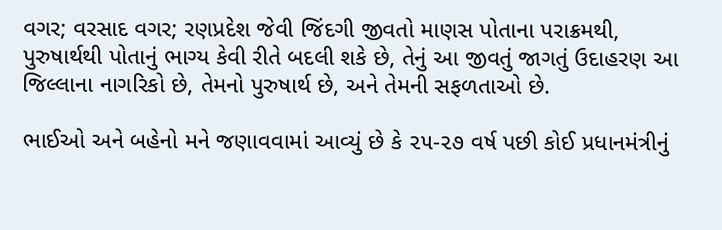વગર; વરસાદ વગર; રણપ્રદેશ જેવી જિંદગી જીવતો માણસ પોતાના પરાક્રમથી, પુરુષાર્થથી પોતાનું ભાગ્ય કેવી રીતે બદલી શકે છે, તેનું આ જીવતું જાગતું ઉદાહરણ આ જિલ્લાના નાગરિકો છે, તેમનો પુરુષાર્થ છે, અને તેમની સફળતાઓ છે.

ભાઈઓ અને બહેનો મને જણાવવામાં આવ્યું છે કે ૨૫-૨૭ વર્ષ પછી કોઈ પ્રધાનમંત્રીનું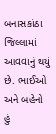બનાસકાંઠા જિલ્લામાં આવવાનું થયું છે. ભાઈઓ અને બહેનો હું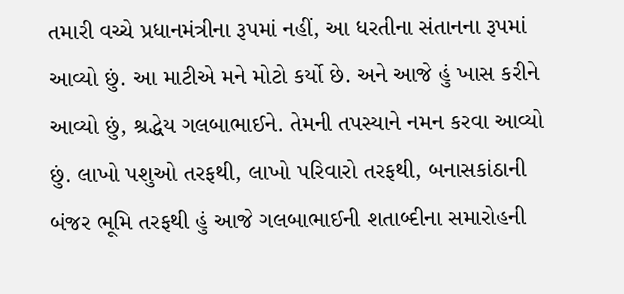તમારી વચ્ચે પ્રધાનમંત્રીના રૂપમાં નહીં, આ ધરતીના સંતાનના રૂપમાં આવ્યો છું. આ માટીએ મને મોટો કર્યો છે. અને આજે હું ખાસ કરીને આવ્યો છું, શ્રદ્ધેય ગલબાભાઈને. તેમની તપસ્યાને નમન કરવા આવ્યો છું. લાખો પશુઓ તરફથી, લાખો પરિવારો તરફથી, બનાસકાંઠાની બંજર ભૂમિ તરફથી હું આજે ગલબાભાઈની શતાબ્દીના સમારોહની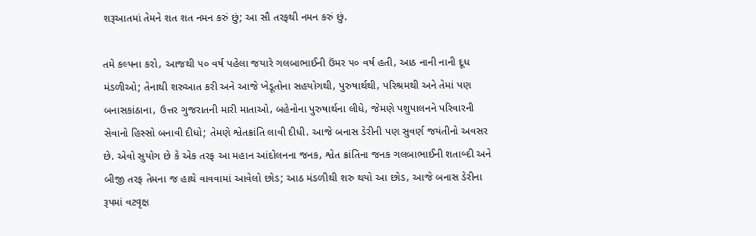શરૂઆતમાં તેમને શત શત નમન કરું છું; આ સૌ તરફથી નમન કરું છું.

તમે કલ્પના કરો, આજથી ૫૦ વર્ષ પહેલા જયારે ગલબાભાઈની ઉંમર ૫૦ વર્ષ હતી, આઠ નાની નાની દૂધ મંડળીઓ; તેનાથી શરુઆત કરી અને આજે ખેડૂતોના સહયોગથી, પુરુષાર્થથી, પરિશ્રમથી અને તેમાં પણ બનાસકાંઠાના, ઉત્તર ગુજરાતની મારી માતાઓ, બહેનોના પુરુષાર્થના લીધે, જેમણે પશુપાલનને પરિવારની સેવાનો હિસ્સો બનાવી દીધો; તેમણે શ્વેતક્રાંતિ લાવી દીધી. આજે બનાસ ડેરીની પણ સુવર્ણ જયંતીનો અવસર છે. એવો સુયોગ છે કે એક તરફ આ મહાન આંદોલનના જનક, શ્વેત ક્રાંતિના જનક ગલબાભાઈની શતાબ્દી અને બીજી તરફ તેમના જ હાથે વાવવામાં આવેલો છોડ; આઠ મંડળીથી શરુ થયો આ છોડ, આજે બનાસ ડેરીના રૂપમાં વટવૃક્ષ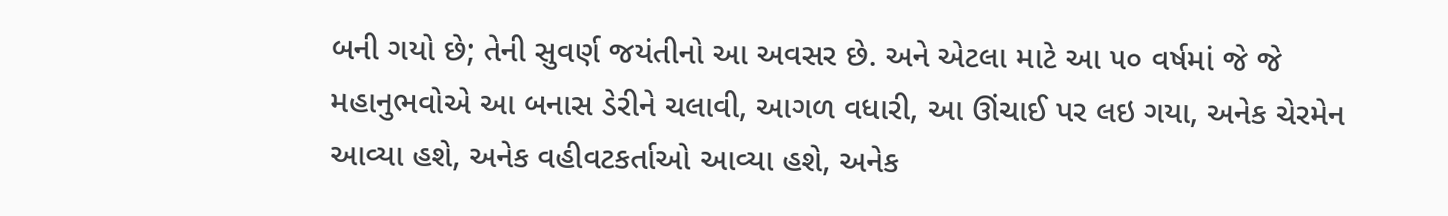બની ગયો છે; તેની સુવર્ણ જયંતીનો આ અવસર છે. અને એટલા માટે આ ૫૦ વર્ષમાં જે જે મહાનુભવોએ આ બનાસ ડેરીને ચલાવી, આગળ વધારી, આ ઊંચાઈ પર લઇ ગયા, અનેક ચેરમેન આવ્યા હશે, અનેક વહીવટકર્તાઓ આવ્યા હશે, અનેક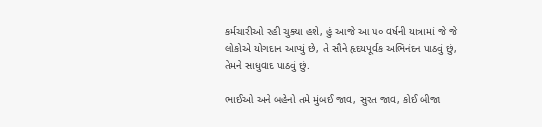કર્મચારીઓ રહી ચુક્યા હશે, હું આજે આ ૫૦ વર્ષની યાત્રામાં જે જે લોકોએ યોગદાન આપ્યું છે, તે સૌને હૃદયપૂર્વક અભિનંદન પાઠવું છું, તેમને સાધુવાદ પાઠવું છું.

ભાઈઓ અને બહેનો તમે મુંબઈ જાવ, સુરત જાવ, કોઈ બીજા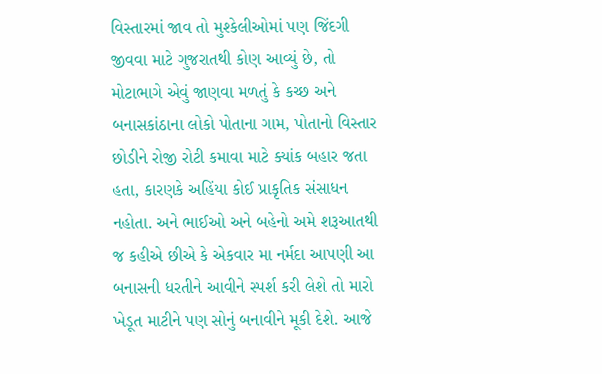વિસ્તારમાં જાવ તો મુશ્કેલીઓમાં પણ જિંદગી જીવવા માટે ગુજરાતથી કોણ આવ્યું છે, તો મોટાભાગે એવું જાણવા મળતું કે કચ્છ અને બનાસકાંઠાના લોકો પોતાના ગામ, પોતાનો વિસ્તાર છોડીને રોજી રોટી કમાવા માટે ક્યાંક બહાર જતા હતા, કારણકે અહિંયા કોઈ પ્રાકૃતિક સંસાધન નહોતા. અને ભાઈઓ અને બહેનો અમે શરૂઆતથી જ કહીએ છીએ કે એકવાર મા નર્મદા આપણી આ બનાસની ધરતીને આવીને સ્પર્શ કરી લેશે તો મારો ખેડૂત માટીને પણ સોનું બનાવીને મૂકી દેશે. આજે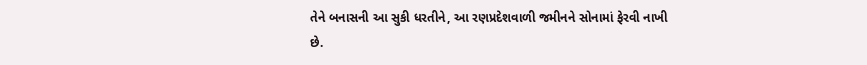તેને બનાસની આ સુકી ધરતીને, આ રણપ્રદેશવાળી જમીનને સોનામાં ફેરવી નાખી છે.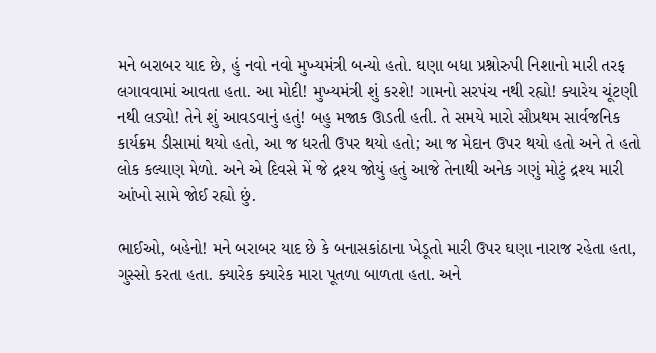મને બરાબર યાદ છે, હું નવો નવો મુખ્યમંત્રી બન્યો હતો. ઘણા બધા પ્રશ્નોરુપી નિશાનો મારી તરફ લગાવવામાં આવતા હતા. આ મોદી! મુખ્યમંત્રી શું કરશે! ગામનો સરપંચ નથી રહ્યો! ક્યારેય ચૂંટણી નથી લડ્યો! તેને શું આવડવાનું હતું! બહુ મજાક ઊડતી હતી. તે સમયે મારો સૌપ્રથમ સાર્વજનિક કાર્યક્રમ ડીસામાં થયો હતો, આ જ ધરતી ઉપર થયો હતો; આ જ મેદાન ઉપર થયો હતો અને તે હતો લોક કલ્યાણ મેળો. અને એ દિવસે મેં જે દ્રશ્ય જોયું હતું આજે તેનાથી અનેક ગણું મોટું દ્રશ્ય મારી આંખો સામે જોઈ રહ્યો છું.

ભાઈઓ, બહેનો! મને બરાબર યાદ છે કે બનાસકાંઠાના ખેડૂતો મારી ઉપર ઘણા નારાજ રહેતા હતા, ગુસ્સો કરતા હતા. ક્યારેક ક્યારેક મારા પૂતળા બાળતા હતા. અને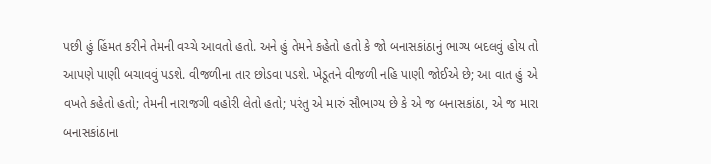પછી હું હિંમત કરીને તેમની વચ્ચે આવતો હતો. અને હું તેમને કહેતો હતો કે જો બનાસકાંઠાનું ભાગ્ય બદલવું હોય તો આપણે પાણી બચાવવું પડશે. વીજળીના તાર છોડવા પડશે. ખેડૂતને વીજળી નહિ પાણી જોઈએ છે; આ વાત હું એ વખતે કહેતો હતો; તેમની નારાજગી વહોરી લેતો હતો; પરંતુ એ મારું સૌભાગ્ય છે કે એ જ બનાસકાંઠા, એ જ મારા બનાસકાંઠાના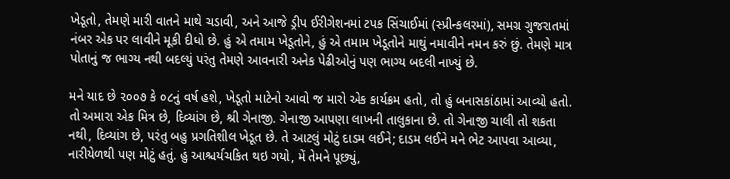ખેડૂતો, તેમણે મારી વાતને માથે ચડાવી, અને આજે ડ્રીપ ઈરીગેશનમાં ટપક સિંચાઈમાં (સ્પ્રીન્કલરમાં), સમગ્ર ગુજરાતમાં નંબર એક પર લાવીને મૂકી દીધો છે. હું એ તમામ ખેડૂતોને, હું એ તમામ ખેડૂતોને માથું નમાવીને નમન કરું છું. તેમણે માત્ર પોતાનું જ ભાગ્ય નથી બદલ્યું પરંતુ તેમણે આવનારી અનેક પેઢીઓનું પણ ભાગ્ય બદલી નાખ્યું છે.

મને યાદ છે ૨૦૦૭ કે ૦૮નું વર્ષ હશે, ખેડૂતો માટેનો આવો જ મારો એક કાર્યક્રમ હતો, તો હું બનાસકાંઠામાં આવ્યો હતો. તો અમારા એક મિત્ર છે, દિવ્યાંગ છે, શ્રી ગેનાજી. ગેનાજી આપણા લાખની તાલુકાના છે. તો ગેનાજી ચાલી તો શકતા નથી, દિવ્યાંગ છે, પરંતુ બહુ પ્રગતિશીલ ખેડૂત છે. તે આટલું મોટું દાડમ લઈને; દાડમ લઈને મને ભેટ આપવા આવ્યા, નારીયેળથી પણ મોટું હતું. હું આશ્ચર્યચકિત થઇ ગયો, મેં તેમને પૂછ્યું,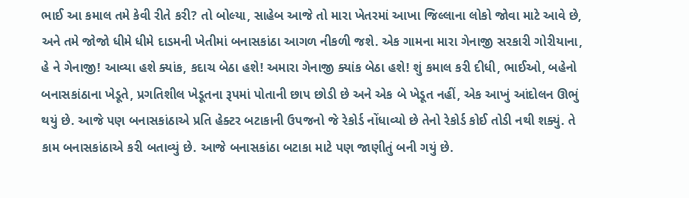ભાઈ આ કમાલ તમે કેવી રીતે કરી? તો બોલ્યા, સાહેબ આજે તો મારા ખેતરમાં આખા જિલ્લાના લોકો જોવા માટે આવે છે, અને તમે જોજો ધીમે ધીમે દાડમની ખેતીમાં બનાસકાંઠા આગળ નીકળી જશે. એક ગામના મારા ગેનાજી સરકારી ગોરીયાના, હે ને ગેનાજી! આવ્યા હશે ક્યાંક, કદાચ બેઠા હશે! અમારા ગેનાજી ક્યાંક બેઠા હશે! શું કમાલ કરી દીધી, ભાઈઓ, બહેનો બનાસકાંઠાના ખેડૂતે, પ્રગતિશીલ ખેડૂતના રૂપમાં પોતાની છાપ છોડી છે અને એક બે ખેડૂત નહીં, એક આખું આંદોલન ઊભું થયું છે. આજે પણ બનાસકાંઠાએ પ્રતિ હેક્ટર બટાકાની ઉપજનો જે રેકોર્ડ નોંધાવ્યો છે તેનો રેકોર્ડ કોઈ તોડી નથી શક્યું. તે કામ બનાસકાંઠાએ કરી બતાવ્યું છે. આજે બનાસકાંઠા બટાકા માટે પણ જાણીતું બની ગયું છે.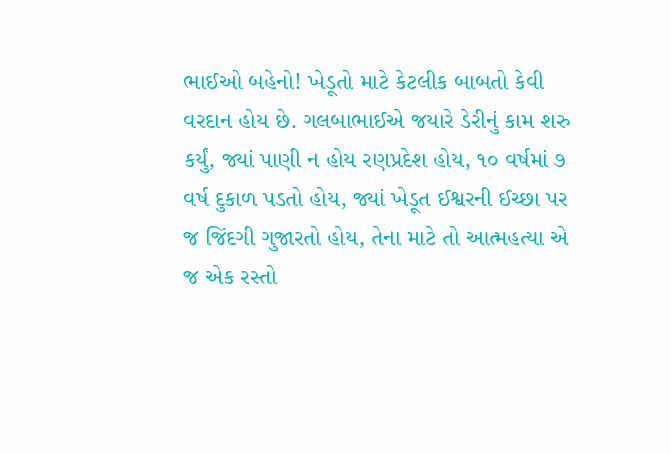ભાઈઓ બહેનો! ખેડૂતો માટે કેટલીક બાબતો કેવી વરદાન હોય છે. ગલબાભાઈએ જયારે ડેરીનું કામ શરુ કર્યું, જ્યાં પાણી ન હોય રણપ્રદેશ હોય, ૧૦ વર્ષમાં ૭ વર્ષ દુકાળ પડતો હોય, જ્યાં ખેડૂત ઈશ્વરની ઈચ્છા પર જ જિંદગી ગુજારતો હોય, તેના માટે તો આત્મહત્યા એ જ એક રસ્તો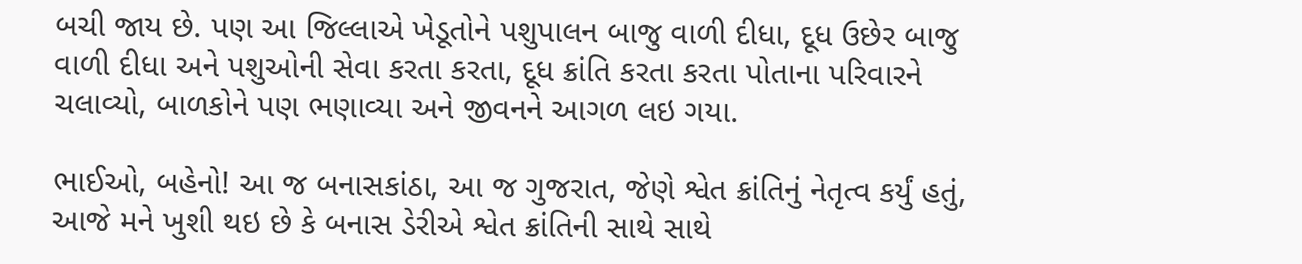બચી જાય છે. પણ આ જિલ્લાએ ખેડૂતોને પશુપાલન બાજુ વાળી દીધા, દૂધ ઉછેર બાજુ વાળી દીધા અને પશુઓની સેવા કરતા કરતા, દૂધ ક્રાંતિ કરતા કરતા પોતાના પરિવારને ચલાવ્યો, બાળકોને પણ ભણાવ્યા અને જીવનને આગળ લઇ ગયા.

ભાઈઓ, બહેનો! આ જ બનાસકાંઠા, આ જ ગુજરાત, જેણે શ્વેત ક્રાંતિનું નેતૃત્વ કર્યું હતું, આજે મને ખુશી થઇ છે કે બનાસ ડેરીએ શ્વેત ક્રાંતિની સાથે સાથે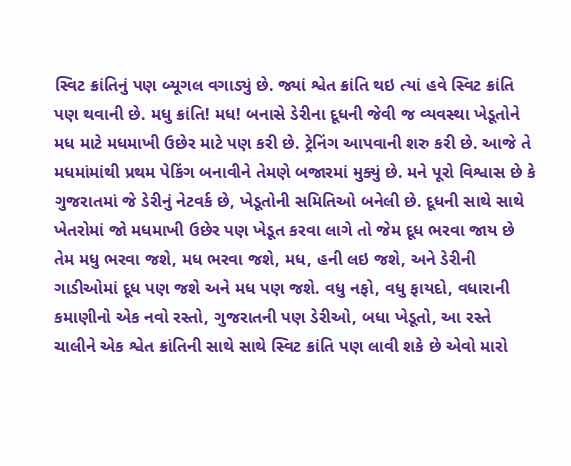સ્વિટ ક્રાંતિનું પણ બ્યૂગલ વગાડ્યું છે. જ્યાં શ્વેત ક્રાંતિ થઇ ત્યાં હવે સ્વિટ ક્રાંતિ પણ થવાની છે. મધુ ક્રાંતિ! મધ! બનાસે ડેરીના દૂધની જેવી જ વ્યવસ્થા ખેડૂતોને મધ માટે મધમાખી ઉછેર માટે પણ કરી છે. ટ્રેનિંગ આપવાની શરુ કરી છે. આજે તે મધમાંમાંથી પ્રથમ પેકિંગ બનાવીને તેમણે બજારમાં મુક્યું છે. મને પૂરો વિશ્વાસ છે કે ગુજરાતમાં જે ડેરીનું નેટવર્ક છે, ખેડૂતોની સમિતિઓ બનેલી છે. દૂધની સાથે સાથે ખેતરોમાં જો મધમાખી ઉછેર પણ ખેડૂત કરવા લાગે તો જેમ દૂધ ભરવા જાય છે તેમ મધુ ભરવા જશે, મધ ભરવા જશે, મધ, હની લઇ જશે, અને ડેરીની ગાડીઓમાં દૂધ પણ જશે અને મધ પણ જશે. વધુ નફો, વધુ ફાયદો, વધારાની કમાણીનો એક નવો રસ્તો, ગુજરાતની પણ ડેરીઓ, બધા ખેડૂતો, આ રસ્તે ચાલીને એક શ્વેત ક્રાંતિની સાથે સાથે સ્વિટ ક્રાંતિ પણ લાવી શકે છે એવો મારો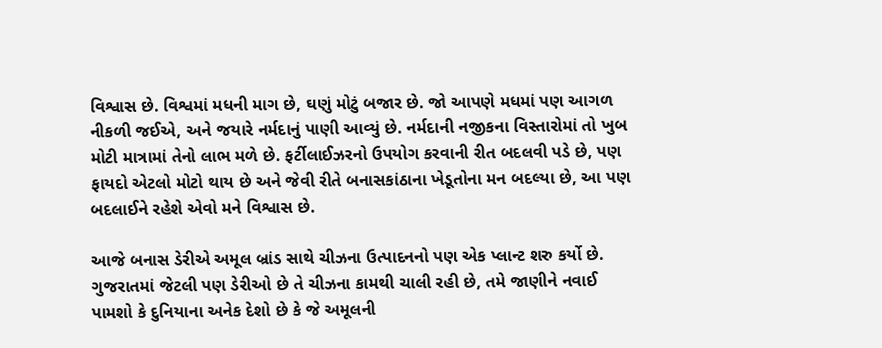વિશ્વાસ છે. વિશ્વમાં મધની માગ છે, ઘણું મોટું બજાર છે. જો આપણે મધમાં પણ આગળ નીકળી જઈએ, અને જયારે નર્મદાનું પાણી આવ્યું છે. નર્મદાની નજીકના વિસ્તારોમાં તો ખુબ મોટી માત્રામાં તેનો લાભ મળે છે. ફર્ટીલાઈઝરનો ઉપયોગ કરવાની રીત બદલવી પડે છે, પણ ફાયદો એટલો મોટો થાય છે અને જેવી રીતે બનાસકાંઠાના ખેડૂતોના મન બદલ્યા છે, આ પણ બદલાઈને રહેશે એવો મને વિશ્વાસ છે.

આજે બનાસ ડેરીએ અમૂલ બ્રાંડ સાથે ચીઝના ઉત્પાદનનો પણ એક પ્લાન્ટ શરુ કર્યો છે. ગુજરાતમાં જેટલી પણ ડેરીઓ છે તે ચીઝના કામથી ચાલી રહી છે, તમે જાણીને નવાઈ પામશો કે દુનિયાના અનેક દેશો છે કે જે અમૂલની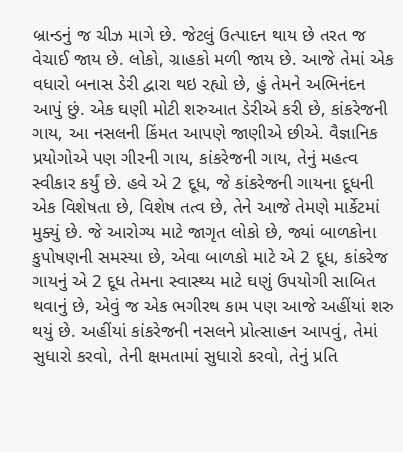બ્રાન્ડનું જ ચીઝ માગે છે. જેટલું ઉત્પાદન થાય છે તરત જ વેચાઈ જાય છે. લોકો, ગ્રાહકો મળી જાય છે. આજે તેમાં એક વધારો બનાસ ડેરી દ્વારા થઇ રહ્યો છે, હું તેમને અભિનંદન આપું છું. એક ઘણી મોટી શરુઆત ડેરીએ કરી છે, કાંકરેજની ગાય, આ નસલની કિંમત આપણે જાણીએ છીએ. વૈજ્ઞાનિક પ્રયોગોએ પણ ગીરની ગાય, કાંકરેજની ગાય, તેનું મહત્વ સ્વીકાર કર્યું છે. હવે એ 2 દૂધ, જે કાંકરેજની ગાયના દૂધની એક વિશેષતા છે, વિશેષ તત્વ છે, તેને આજે તેમણે માર્કેટમાં મુક્યું છે. જે આરોગ્ય માટે જાગૃત લોકો છે, જ્યાં બાળકોના કુપોષણની સમસ્યા છે, એવા બાળકો માટે એ 2 દૂધ, કાંકરેજ ગાયનું એ 2 દૂધ તેમના સ્વાસ્થ્ય માટે ઘણું ઉપયોગી સાબિત થવાનું છે, એવું જ એક ભગીરથ કામ પણ આજે અહીંયાં શરુ થયું છે. અહીંયાં કાંકરેજની નસલને પ્રોત્સાહન આપવું, તેમાં સુધારો કરવો, તેની ક્ષમતામાં સુધારો કરવો, તેનું પ્રતિ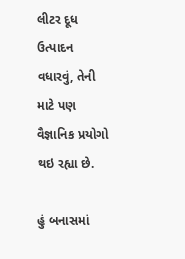લીટર દૂધ ઉત્પાદન વધારવું, તેની માટે પણ વૈજ્ઞાનિક પ્રયોગો થઇ રહ્યા છે.

હું બનાસમાં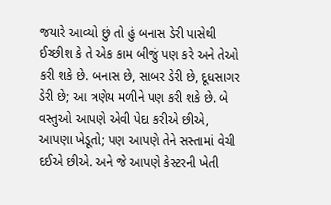જયારે આવ્યો છું તો હું બનાસ ડેરી પાસેથી ઈચ્છીશ કે તે એક કામ બીજું પણ કરે અને તેઓ કરી શકે છે. બનાસ છે, સાબર ડેરી છે, દૂધસાગર ડેરી છે; આ ત્રણેય મળીને પણ કરી શકે છે. બે વસ્તુઓ આપણે એવી પેદા કરીએ છીએ, આપણા ખેડૂતો; પણ આપણે તેને સસ્તામાં વેચી દઈએ છીએ. અને જે આપણે કેસ્ટરની ખેતી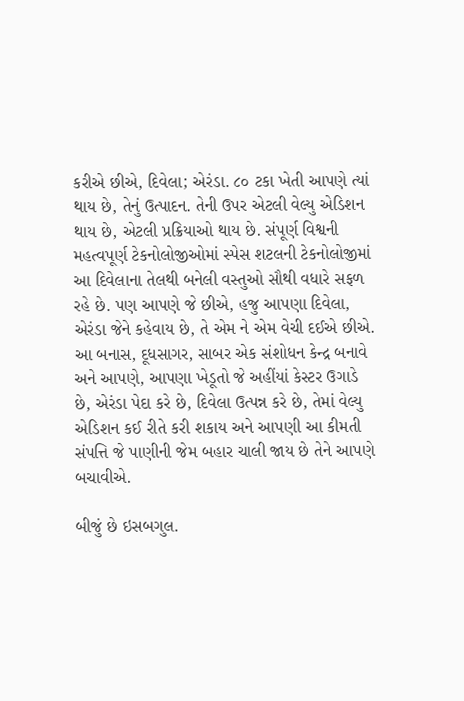કરીએ છીએ, દિવેલા; એરંડા. ૮૦ ટકા ખેતી આપણે ત્યાં થાય છે, તેનું ઉત્પાદન. તેની ઉપર એટલી વેલ્યુ એડિશન થાય છે, એટલી પ્રક્રિયાઓ થાય છે. સંપૂર્ણ વિશ્વની મહત્વપૂર્ણ ટેકનોલોજીઓમાં સ્પેસ શટલની ટેકનોલોજીમાં આ દિવેલાના તેલથી બનેલી વસ્તુઓ સૌથી વધારે સફળ રહે છે. પણ આપણે જે છીએ, હજુ આપણા દિવેલા, એરંડા જેને કહેવાય છે, તે એમ ને એમ વેચી દઈએ છીએ. આ બનાસ, દૂધસાગર, સાબર એક સંશોધન કેન્દ્ર બનાવે અને આપણે, આપણા ખેડૂતો જે અહીંયાં કેસ્ટર ઉગાડે છે, એરંડા પેદા કરે છે, દિવેલા ઉત્પન્ન કરે છે, તેમાં વેલ્યુ એડિશન કઈ રીતે કરી શકાય અને આપણી આ કીમતી સંપત્તિ જે પાણીની જેમ બહાર ચાલી જાય છે તેને આપણે બચાવીએ.

બીજું છે ઇસબગુલ.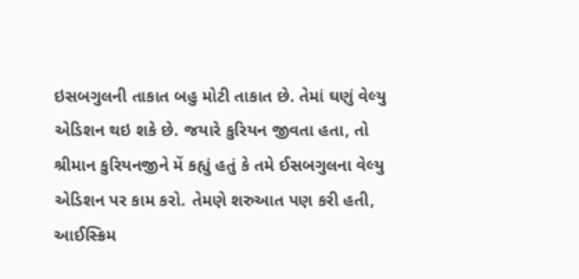ઇસબગુલની તાકાત બહુ મોટી તાકાત છે. તેમાં ઘણું વેલ્યુ એડિશન થઇ શકે છે. જયારે કુરિયન જીવતા હતા, તો શ્રીમાન કુરિયનજીને મેં કહ્યું હતું કે તમે ઈસબગુલના વેલ્યુ એડિશન પર કામ કરો. તેમણે શરુઆત પણ કરી હતી, આઈસ્ક્રિમ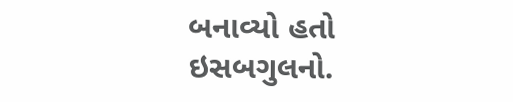બનાવ્યો હતો ઇસબગુલનો.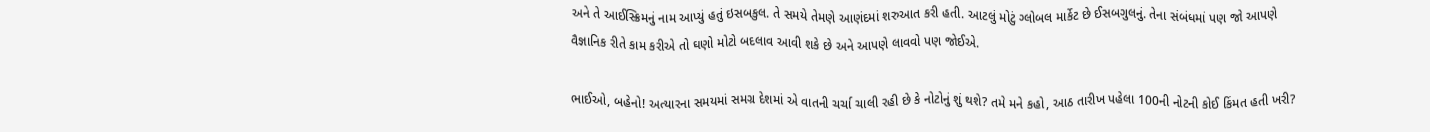અને તે આઈસ્ક્રિમનું નામ આપ્યું હતું ઇસબકુલ. તે સમયે તેમણે આણંદમાં શરુઆત કરી હતી. આટલું મોટું ગ્લોબલ માર્કેટ છે ઈસબગુલનું. તેના સંબંધમાં પણ જો આપણે વૈજ્ઞાનિક રીતે કામ કરીએ તો ઘણો મોટો બદલાવ આવી શકે છે અને આપણે લાવવો પણ જોઈએ.

ભાઈઓ, બહેનો! અત્યારના સમયમાં સમગ્ર દેશમાં એ વાતની ચર્ચા ચાલી રહી છે કે નોટોનું શું થશે? તમે મને કહો, આઠ તારીખ પહેલા 100ની નોટની કોઈ કિંમત હતી ખરી?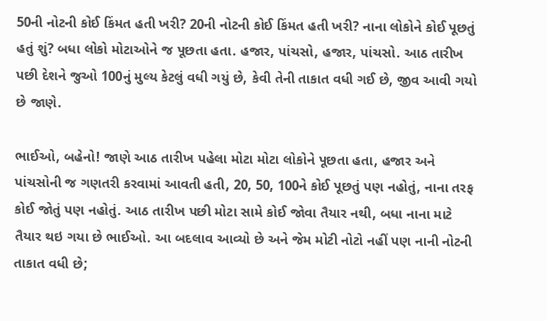50ની નોટની કોઈ કિંમત હતી ખરી? 20ની નોટની કોઈ કિંમત હતી ખરી? નાના લોકોને કોઈ પૂછતું હતું શું? બધા લોકો મોટાઓને જ પૂછતા હતા. હજાર, પાંચસો, હજાર, પાંચસો. આઠ તારીખ પછી દેશને જુઓ 100નું મુલ્ય કેટલું વધી ગયું છે, કેવી તેની તાકાત વધી ગઈ છે, જીવ આવી ગયો છે જાણે.

ભાઈઓ, બહેનો! જાણે આઠ તારીખ પહેલા મોટા મોટા લોકોને પૂછતા હતા, હજાર અને પાંચસોની જ ગણતરી કરવામાં આવતી હતી, 20, 50, 100ને કોઈ પૂછતું પણ નહોતું, નાના તરફ કોઈ જોતું પણ નહોતું. આઠ તારીખ પછી મોટા સામે કોઈ જોવા તૈયાર નથી, બધા નાના માટે તૈયાર થઇ ગયા છે ભાઈઓ. આ બદલાવ આવ્યો છે અને જેમ મોટી નોટો નહીં પણ નાની નોટની તાકાત વધી છે;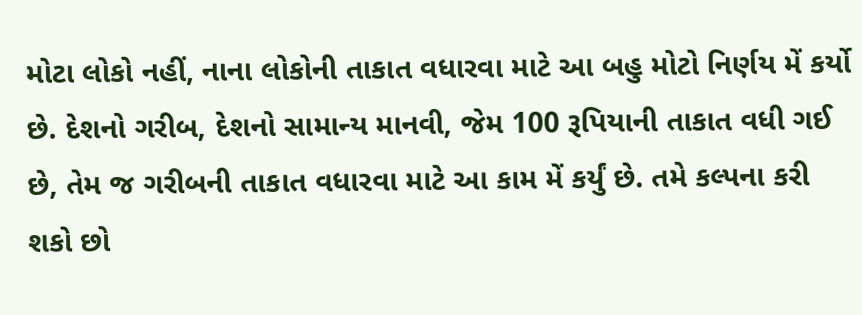મોટા લોકો નહીં, નાના લોકોની તાકાત વધારવા માટે આ બહુ મોટો નિર્ણય મેં કર્યો છે. દેશનો ગરીબ, દેશનો સામાન્ય માનવી, જેમ 100 રૂપિયાની તાકાત વધી ગઈ છે, તેમ જ ગરીબની તાકાત વધારવા માટે આ કામ મેં કર્યું છે. તમે કલ્પના કરી શકો છો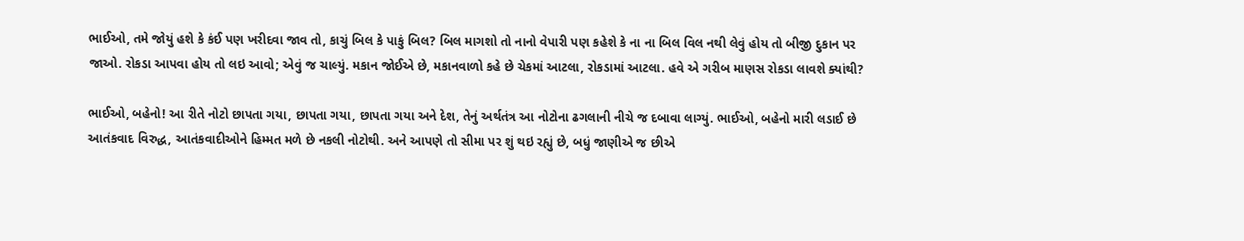ભાઈઓ, તમે જોયું હશે કે કંઈ પણ ખરીદવા જાવ તો, કાચું બિલ કે પાકું બિલ? બિલ માગશો તો નાનો વેપારી પણ કહેશે કે ના ના બિલ વિલ નથી લેવું હોય તો બીજી દુકાન પર જાઓ. રોકડા આપવા હોય તો લઇ આવો; એવું જ ચાલ્યું. મકાન જોઈએ છે, મકાનવાળો કહે છે ચેકમાં આટલા, રોકડામાં આટલા. હવે એ ગરીબ માણસ રોકડા લાવશે ક્યાંથી?

ભાઈઓ, બહેનો! આ રીતે નોટો છાપતા ગયા, છાપતા ગયા, છાપતા ગયા અને દેશ, તેનું અર્થતંત્ર આ નોટોના ઢગલાની નીચે જ દબાવા લાગ્યું. ભાઈઓ, બહેનો મારી લડાઈ છે આતંકવાદ વિરુદ્ધ, આતંકવાદીઓને હિમ્મત મળે છે નકલી નોટોથી. અને આપણે તો સીમા પર શું થઇ રહ્યું છે, બધું જાણીએ જ છીએ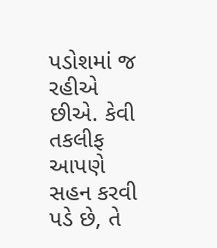પડોશમાં જ રહીએ છીએ. કેવી તકલીફ આપણે સહન કરવી પડે છે, તે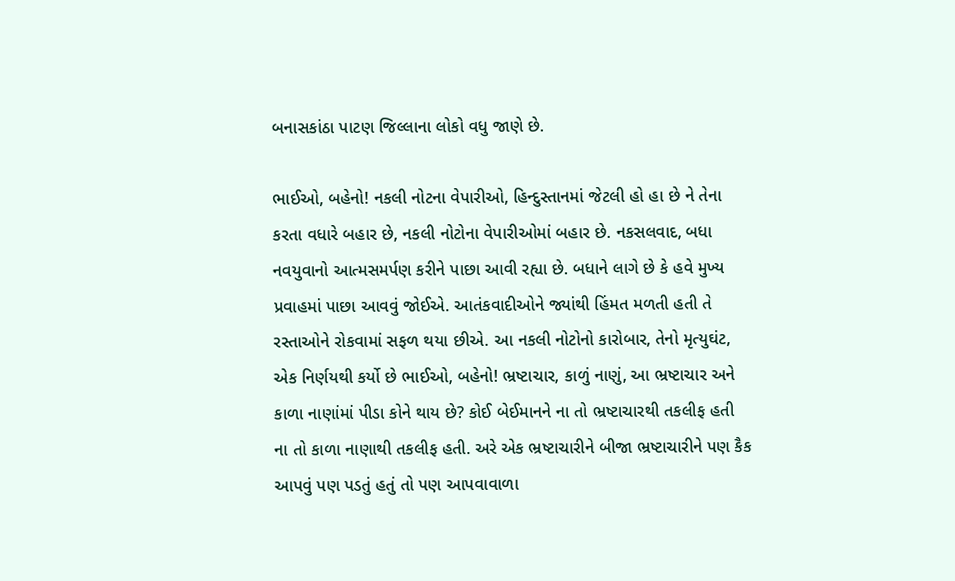બનાસકાંઠા પાટણ જિલ્લાના લોકો વધુ જાણે છે.

ભાઈઓ, બહેનો! નકલી નોટના વેપારીઓ, હિન્દુસ્તાનમાં જેટલી હો હા છે ને તેના કરતા વધારે બહાર છે, નકલી નોટોના વેપારીઓમાં બહાર છે. નકસલવાદ, બધા નવયુવાનો આત્મસમર્પણ કરીને પાછા આવી રહ્યા છે. બધાને લાગે છે કે હવે મુખ્ય પ્રવાહમાં પાછા આવવું જોઈએ. આતંકવાદીઓને જ્યાંથી હિંમત મળતી હતી તે રસ્તાઓને રોકવામાં સફળ થયા છીએ. આ નકલી નોટોનો કારોબાર, તેનો મૃત્યુઘંટ, એક નિર્ણયથી કર્યો છે ભાઈઓ, બહેનો! ભ્રષ્ટાચાર, કાળું નાણું, આ ભ્રષ્ટાચાર અને કાળા નાણાંમાં પીડા કોને થાય છે? કોઈ બેઈમાનને ના તો ભ્રષ્ટાચારથી તકલીફ હતી ના તો કાળા નાણાથી તકલીફ હતી. અરે એક ભ્રષ્ટાચારીને બીજા ભ્રષ્ટાચારીને પણ કૈક આપવું પણ પડતું હતું તો પણ આપવાવાળા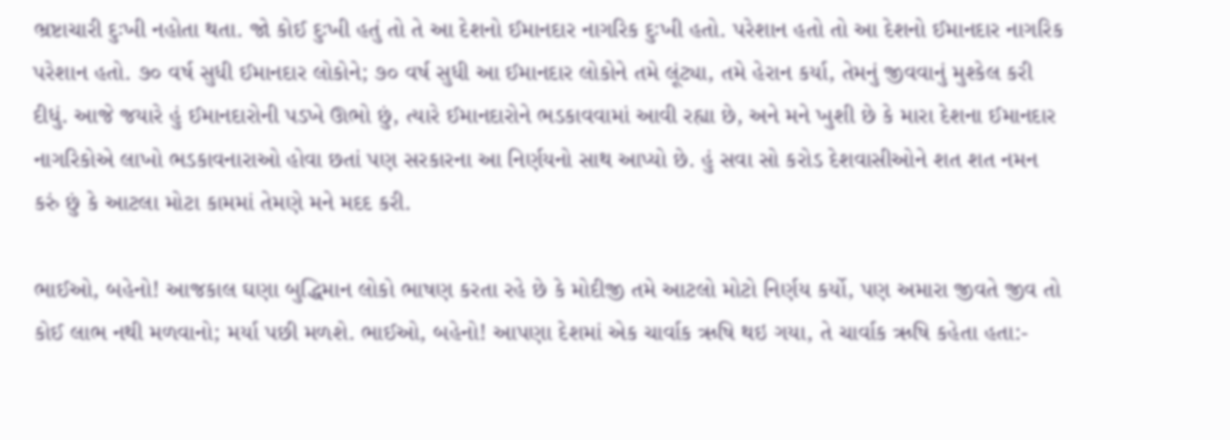ભ્રષ્ટાચારી દુઃખી નહોતા થતા. જો કોઈ દુઃખી હતું તો તે આ દેશનો ઈમાનદાર નાગરિક દુઃખી હતો. પરેશાન હતો તો આ દેશનો ઈમાનદાર નાગરિક પરેશાન હતો. ૭૦ વર્ષ સુધી ઈમાનદાર લોકોને; ૭૦ વર્ષ સુધી આ ઈમાનદાર લોકોને તમે લૂંટ્યા, તમે હેરાન કર્યા, તેમનું જીવવાનું મુશ્કેલ કરી દીધું. આજે જયારે હું ઈમાનદારોની પડખે ઊભો છું, ત્યારે ઈમાનદારોને ભડકાવવામાં આવી રહ્યા છે, અને મને ખુશી છે કે મારા દેશના ઈમાનદાર નાગરિકોએ લાખો ભડકાવનારાઓ હોવા છતાં પણ સરકારના આ નિર્ણયનો સાથ આપ્યો છે. હું સવા સો કરોડ દેશવાસીઓને શત શત નમન કરું છું કે આટલા મોટા કામમાં તેમણે મને મદદ કરી.

ભાઈઓ, બહેનો! આજકાલ ઘણા બુદ્ધિમાન લોકો ભાષણ કરતા રહે છે કે મોદીજી તમે આટલો મોટો નિર્ણય કર્યો, પણ અમારા જીવતે જીવ તો કોઈ લાભ નથી મળવાનો; મર્યા પછી મળશે. ભાઈઓ, બહેનો! આપણા દેશમાં એક ચાર્વાક ઋષિ થઇ ગયા, તે ચાર્વાક ઋષિ કહેતા હતા:-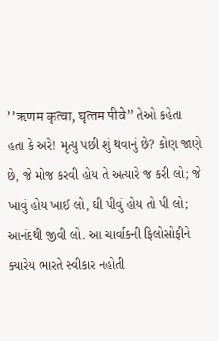’’ऋणम कृत्‍वा, घृत्‍तम पीवे” તેઓ કહેતા હતા કે અરે! મૃત્યુ પછી શું થવાનું છે? કોણ જાણે છે, જે મોજ કરવી હોય તે અત્યારે જ કરી લો; જે ખાવું હોય ખાઈ લો, ઘી પીવું હોય તો પી લો; આનંદથી જીવી લો. આ ચાર્વાકની ફિલોસોફીને ક્યારેય ભારતે સ્વીકાર નહોતી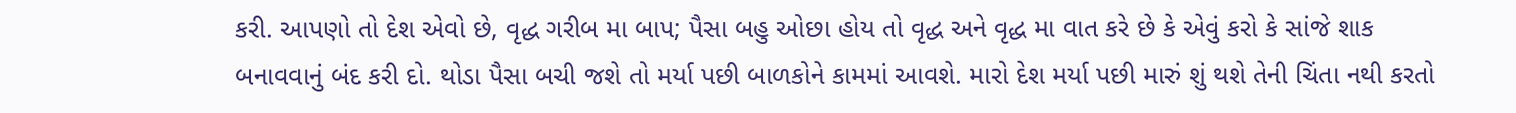કરી. આપણો તો દેશ એવો છે, વૃદ્ધ ગરીબ મા બાપ; પૈસા બહુ ઓછા હોય તો વૃદ્ધ અને વૃદ્ધ મા વાત કરે છે કે એવું કરો કે સાંજે શાક બનાવવાનું બંદ કરી દો. થોડા પૈસા બચી જશે તો મર્યા પછી બાળકોને કામમાં આવશે. મારો દેશ મર્યા પછી મારું શું થશે તેની ચિંતા નથી કરતો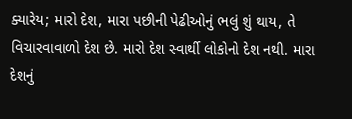ક્યારેય; મારો દેશ, મારા પછીની પેઢીઓનું ભલું શું થાય, તે વિચારવાવાળો દેશ છે. મારો દેશ સ્વાર્થી લોકોનો દેશ નથી. મારા દેશનું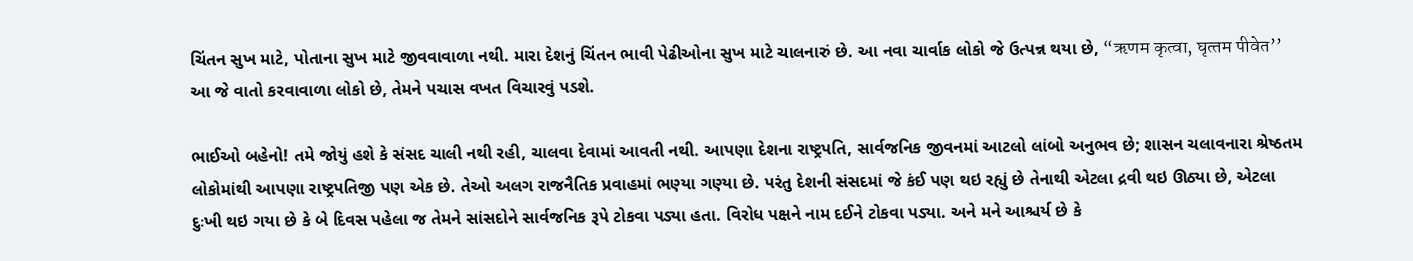ચિંતન સુખ માટે, પોતાના સુખ માટે જીવવાવાળા નથી. મારા દેશનું ચિંતન ભાવી પેઢીઓના સુખ માટે ચાલનારું છે. આ નવા ચાર્વાક લોકો જે ઉત્પન્ન થયા છે, “ऋणम कृत्‍वा, घृत्‍तम पीवेत’’ આ જે વાતો કરવાવાળા લોકો છે, તેમને પચાસ વખત વિચારવું પડશે.

ભાઈઓ બહેનો! તમે જોયું હશે કે સંસદ ચાલી નથી રહી, ચાલવા દેવામાં આવતી નથી. આપણા દેશના રાષ્ટ્રપતિ, સાર્વજનિક જીવનમાં આટલો લાંબો અનુભવ છે; શાસન ચલાવનારા શ્રેષ્ઠતમ લોકોમાંથી આપણા રાષ્ટ્રપતિજી પણ એક છે. તેઓ અલગ રાજનૈતિક પ્રવાહમાં ભણ્યા ગણ્યા છે. પરંતુ દેશની સંસદમાં જે કંઈ પણ થઇ રહ્યું છે તેનાથી એટલા દ્રવી થઇ ઊઠ્યા છે, એટલા દુઃખી થઇ ગયા છે કે બે દિવસ પહેલા જ તેમને સાંસદોને સાર્વજનિક રૂપે ટોકવા પડ્યા હતા. વિરોધ પક્ષને નામ દઈને ટોકવા પડ્યા. અને મને આશ્ચર્ય છે કે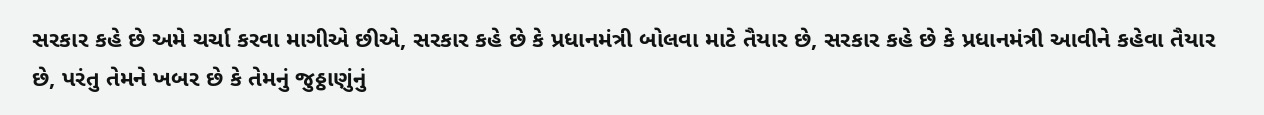સરકાર કહે છે અમે ચર્ચા કરવા માગીએ છીએ, સરકાર કહે છે કે પ્રધાનમંત્રી બોલવા માટે તૈયાર છે, સરકાર કહે છે કે પ્રધાનમંત્રી આવીને કહેવા તૈયાર છે, પરંતુ તેમને ખબર છે કે તેમનું જુઠ્ઠાણુંનું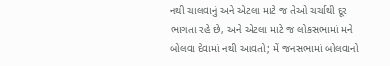નથી ચાલવાનું અને એટલા માટે જ તેઓ ચર્ચાથી દૂર ભાગતા રહે છે, અને એટલા માટે જ લોકસભામાં મને બોલવા દેવામાં નથી આવતો; મેં જનસભામાં બોલવાનો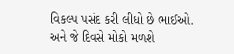વિકલ્પ પસંદ કરી લીધો છે ભાઈઓ. અને જે દિવસે મોકો મળશે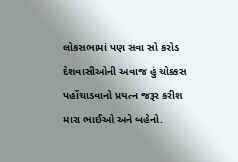લોકસભામાં પણ સવા સો કરોડ દેશવાસીઓની અવાજ હું ચોક્કસ પહોંચાડવાનો પ્રયત્ન જરૂર કરીશ મારા ભાઈઓ અને બહેનો.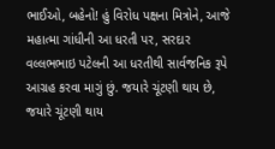ભાઈઓ, બહેનો! હું વિરોધ પક્ષના મિત્રોને, આજે મહાત્મા ગાંધીની આ ધરતી પર, સરદાર વલ્લભભાઇ પટેલની આ ધરતીથી સાર્વજનિક રૂપે આગ્રહ કરવા માગું છું. જયારે ચૂંટણી થાય છે, જયારે ચૂંટણી થાય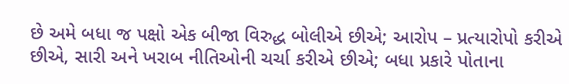છે અમે બધા જ પક્ષો એક બીજા વિરુદ્ધ બોલીએ છીએ; આરોપ – પ્રત્યારોપો કરીએ છીએ, સારી અને ખરાબ નીતિઓની ચર્ચા કરીએ છીએ; બધા પ્રકારે પોતાના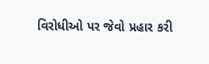વિરોધીઓ પર જેવો પ્રહાર કરી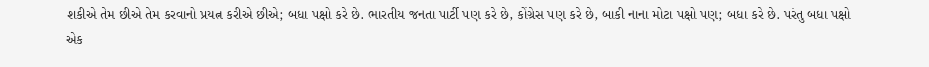શકીએ તેમ છીએ તેમ કરવાનો પ્રયત્ન કરીએ છીએ; બધા પક્ષો કરે છે. ભારતીય જનતા પાર્ટી પણ કરે છે, કોંગ્રેસ પણ કરે છે, બાકી નાના મોટા પક્ષો પણ; બધા કરે છે. પરંતુ બધા પક્ષો એક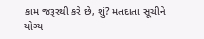કામ જરૂરથી કરે છે, શું? મતદાતા સૂચીને યોગ્ય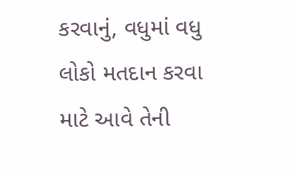કરવાનું, વધુમાં વધુ લોકો મતદાન કરવા માટે આવે તેની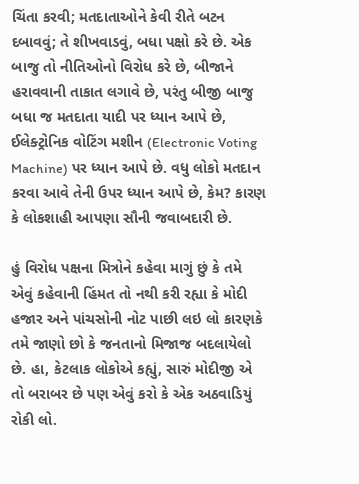ચિંતા કરવી; મતદાતાઓને કેવી રીતે બટન દબાવવું; તે શીખવાડવું, બધા પક્ષો કરે છે. એક બાજુ તો નીતિઓનો વિરોધ કરે છે, બીજાને હરાવવાની તાકાત લગાવે છે, પરંતુ બીજી બાજુ બધા જ મતદાતા યાદી પર ધ્યાન આપે છે, ઈલેક્ટ્રોનિક વોટિંગ મશીન (Electronic Voting Machine) પર ધ્યાન આપે છે. વધુ લોકો મતદાન કરવા આવે તેની ઉપર ધ્યાન આપે છે, કેમ? કારણ કે લોકશાહી આપણા સૌની જવાબદારી છે.

હું વિરોધ પક્ષના મિત્રોને કહેવા માગું છું કે તમે એવું કહેવાની હિંમત તો નથી કરી રહ્યા કે મોદી હજાર અને પાંચસોની નોટ પાછી લઇ લો કારણકે તમે જાણો છો કે જનતાનો મિજાજ બદલાયેલો છે. હા, કેટલાક લોકોએ કહ્યું, સારું મોદીજી એ તો બરાબર છે પણ એવું કરો કે એક અઠવાડિયું રોકી લો.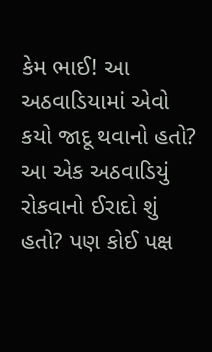કેમ ભાઈ! આ અઠવાડિયામાં એવો કયો જાદૂ થવાનો હતો? આ એક અઠવાડિયું રોકવાનો ઈરાદો શું હતો? પણ કોઈ પક્ષ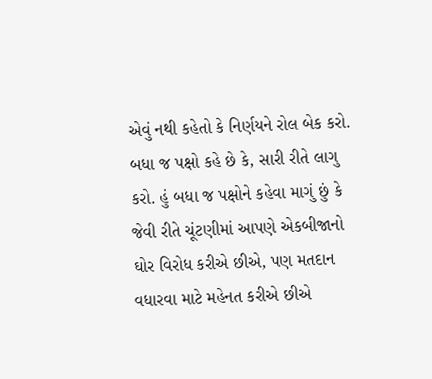એવું નથી કહેતો કે નિર્ણયને રોલ બેક કરો. બધા જ પક્ષો કહે છે કે, સારી રીતે લાગુ કરો. હું બધા જ પક્ષોને કહેવા માગું છું કે જેવી રીતે ચૂંટણીમાં આપણે એકબીજાનો ઘોર વિરોધ કરીએ છીએ, પણ મતદાન વધારવા માટે મહેનત કરીએ છીએ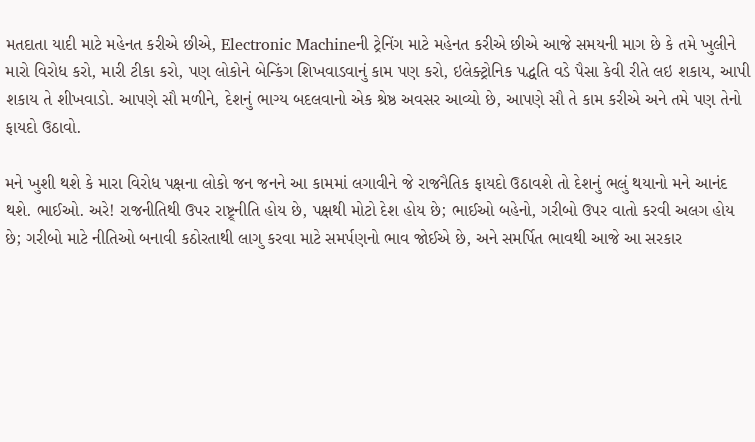મતદાતા યાદી માટે મહેનત કરીએ છીએ, Electronic Machineની ટ્રેનિંગ માટે મહેનત કરીએ છીએ આજે સમયની માગ છે કે તમે ખુલીને મારો વિરોધ કરો, મારી ટીકા કરો, પણ લોકોને બેન્કિંગ શિખવાડવાનું કામ પણ કરો, ઇલેક્ટ્રોનિક પદ્ધતિ વડે પૈસા કેવી રીતે લઇ શકાય, આપી શકાય તે શીખવાડો. આપણે સૌ મળીને, દેશનું ભાગ્ય બદલવાનો એક શ્રેષ્ઠ અવસર આવ્યો છે, આપણે સૌ તે કામ કરીએ અને તમે પણ તેનો ફાયદો ઉઠાવો.

મને ખુશી થશે કે મારા વિરોધ પક્ષના લોકો જન જનને આ કામમાં લગાવીને જે રાજનૈતિક ફાયદો ઉઠાવશે તો દેશનું ભલું થયાનો મને આનંદ થશે. ભાઈઓ. અરે! રાજનીતિથી ઉપર રાષ્ટ્ર્નીતિ હોય છે, પક્ષથી મોટો દેશ હોય છે; ભાઈઓ બહેનો, ગરીબો ઉપર વાતો કરવી અલગ હોય છે; ગરીબો માટે નીતિઓ બનાવી કઠોરતાથી લાગુ કરવા માટે સમર્પણનો ભાવ જોઈએ છે, અને સમર્પિત ભાવથી આજે આ સરકાર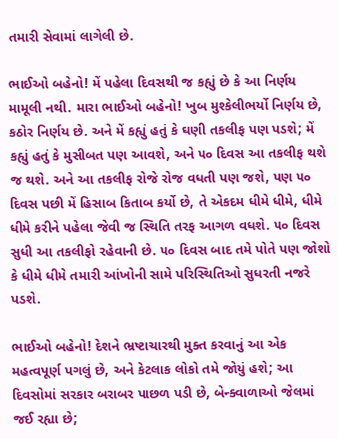તમારી સેવામાં લાગેલી છે.

ભાઈઓ બહેનો! મેં પહેલા દિવસથી જ કહ્યું છે કે આ નિર્ણય મામૂલી નથી. મારા ભાઈઓ બહેનો! ખુબ મુશ્કેલીભર્યો નિર્ણય છે, કઠોર નિર્ણય છે. અને મેં કહ્યું હતું કે ઘણી તકલીફ પણ પડશે; મેં કહ્યું હતું કે મુસીબત પણ આવશે, અને ૫૦ દિવસ આ તકલીફ થશે જ થશે. અને આ તકલીફ રોજે રોજ વધતી પણ જશે, પણ ૫૦ દિવસ પછી મેં હિસાબ કિતાબ કર્યો છે, તે એકદમ ધીમે ધીમે, ધીમે ધીમે કરીને પહેલા જેવી જ સ્થિતિ તરફ આગળ વધશે. ૫૦ દિવસ સુધી આ તકલીફો રહેવાની છે. ૫૦ દિવસ બાદ તમે પોતે પણ જોશો કે ધીમે ધીમે તમારી આંખોની સામે પરિસ્થિતિઓ સુધરતી નજરે પડશે.

ભાઈઓ બહેનો! દેશને ભ્રષ્ટાચારથી મુક્ત કરવાનું આ એક મહત્વપૂર્ણ પગલું છે, અને કેટલાક લોકો તમે જોયું હશે; આ દિવસોમાં સરકાર બરાબર પાછળ પડી છે, બેન્ક્વાળાઓ જેલમાં જઈ રહ્યા છે;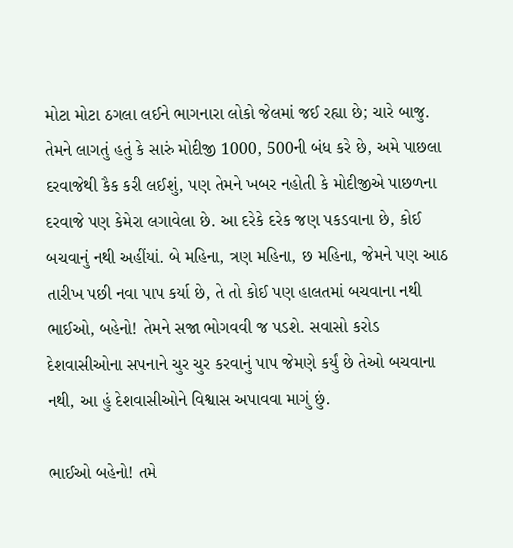મોટા મોટા ઠગલા લઈને ભાગનારા લોકો જેલમાં જઈ રહ્યા છે; ચારે બાજુ. તેમને લાગતું હતું કે સારું મોદીજી 1000, 500ની બંધ કરે છે, અમે પાછલા દરવાજેથી કૈક કરી લઈશું, પણ તેમને ખબર નહોતી કે મોદીજીએ પાછળના દરવાજે પણ કેમેરા લગાવેલા છે. આ દરેકે દરેક જણ પકડવાના છે, કોઈ બચવાનું નથી અહીંયાં. બે મહિના, ત્રણ મહિના, છ મહિના, જેમને પણ આઠ તારીખ પછી નવા પાપ કર્યા છે, તે તો કોઈ પણ હાલતમાં બચવાના નથી ભાઈઓ, બહેનો! તેમને સજા ભોગવવી જ પડશે. સવાસો કરોડ દેશવાસીઓના સપનાને ચુર ચુર કરવાનું પાપ જેમણે કર્યું છે તેઓ બચવાના નથી, આ હું દેશવાસીઓને વિશ્વાસ અપાવવા માગું છું.

ભાઈઓ બહેનો! તમે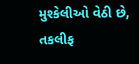મુશ્કેલીઓ વેઠી છે, તકલીફ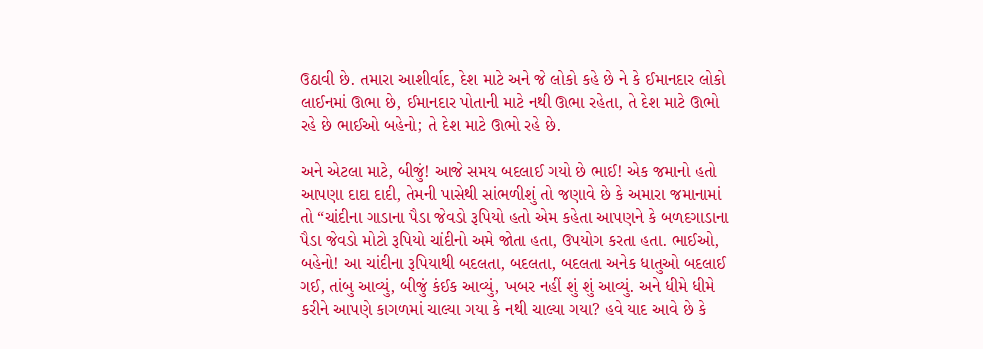ઉઠાવી છે. તમારા આશીર્વાદ, દેશ માટે અને જે લોકો કહે છે ને કે ઈમાનદાર લોકો લાઈનમાં ઊભા છે, ઈમાનદાર પોતાની માટે નથી ઊભા રહેતા, તે દેશ માટે ઊભો રહે છે ભાઈઓ બહેનો; તે દેશ માટે ઊભો રહે છે.

અને એટલા માટે, બીજું! આજે સમય બદલાઈ ગયો છે ભાઈ! એક જમાનો હતો આપણા દાદા દાદી, તેમની પાસેથી સાંભળીશું તો જણાવે છે કે અમારા જમાનામાં તો “ચાંદીના ગાડાના પૈડા જેવડો રૂપિયો હતો એમ કહેતા આપણને કે બળદગાડાના પૈડા જેવડો મોટો રૂપિયો ચાંદીનો અમે જોતા હતા, ઉપયોગ કરતા હતા. ભાઈઓ, બહેનો! આ ચાંદીના રૂપિયાથી બદલતા, બદલતા, બદલતા અનેક ધાતુઓ બદલાઈ ગઈ, તાંબુ આવ્યું, બીજું કંઈક આવ્યું, ખબર નહીં શું શું આવ્યું. અને ધીમે ધીમે કરીને આપણે કાગળમાં ચાલ્યા ગયા કે નથી ચાલ્યા ગયા? હવે યાદ આવે છે કે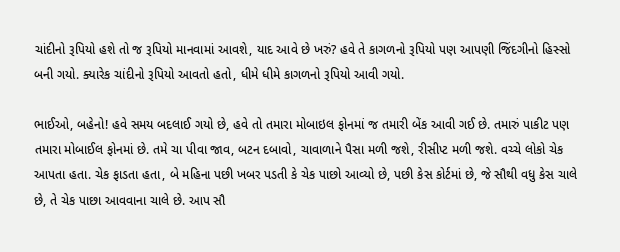ચાંદીનો રૂપિયો હશે તો જ રૂપિયો માનવામાં આવશે, યાદ આવે છે ખરું? હવે તે કાગળનો રૂપિયો પણ આપણી જિંદગીનો હિસ્સો બની ગયો. ક્યારેક ચાંદીનો રૂપિયો આવતો હતો, ધીમે ધીમે કાગળનો રૂપિયો આવી ગયો.

ભાઈઓ, બહેનો! હવે સમય બદલાઈ ગયો છે, હવે તો તમારા મોબાઇલ ફોનમાં જ તમારી બેંક આવી ગઈ છે. તમારું પાકીટ પણ તમારા મોબાઈલ ફોનમાં છે. તમે ચા પીવા જાવ, બટન દબાવો, ચાવાળાને પૈસા મળી જશે, રીસીપ્ટ મળી જશે. વચ્ચે લોકો ચેક આપતા હતા. ચેક ફાડતા હતા, બે મહિના પછી ખબર પડતી કે ચેક પાછો આવ્યો છે, પછી કેસ કોર્ટમાં છે, જે સૌથી વધુ કેસ ચાલે છે, તે ચેક પાછા આવવાના ચાલે છે. આપ સૌ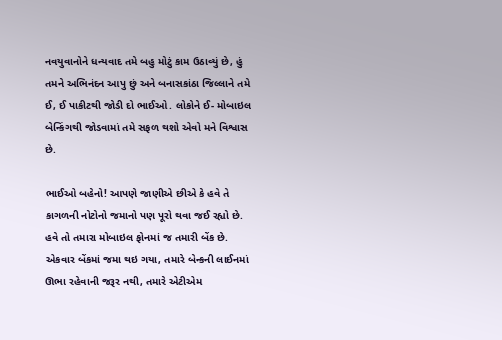નવયુવાનોને ધન્યવાદ તમે બહુ મોટું કામ ઉઠાવ્યું છે, હું તમને અભિનંદન આપુ છું અને બનાસકાંઠા જિલ્લાને તમે ઈ, ઈ પાકીટથી જોડી દો ભાઈઓ. લોકોને ઈ- મોબાઇલ બેન્કિંગથી જોડવામાં તમે સફળ થશો એવો મને વિશ્વાસ છે.

ભાઈઓ બહેનો! આપણે જાણીએ છીએ કે હવે તે કાગળની નોટોનો જમાનો પણ પૂરો થવા જઈ રહ્યો છે. હવે તો તમારા મોબાઇલ ફોનમાં જ તમારી બેંક છે. એકવાર બેંકમાં જમા થઇ ગયા, તમારે બેન્કની લાઈનમાં ઊભા રહેવાની જરૂર નથી, તમારે એટીએમ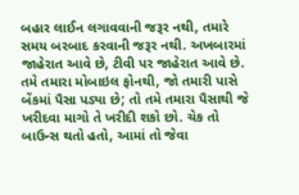બહાર લાઈન લગાવવાની જરૂર નથી, તમારે સમય બરબાદ કરવાની જરૂર નથી. અખબારમાં જાહેરાત આવે છે, ટીવી પર જાહેરાત આવે છે. તમે તમારા મોબાઇલ ફોનથી, જો તમારી પાસે બેંકમાં પૈસા પડ્યા છે; તો તમે તમારા પૈસાથી જે ખરીદવા માગો તે ખરીદી શકો છો. ચેક તો બાઉન્સ થતો હતો, આમાં તો જેવા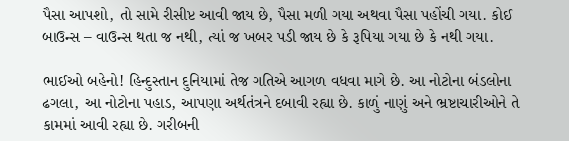પૈસા આપશો, તો સામે રીસીપ્ટ આવી જાય છે, પૈસા મળી ગયા અથવા પૈસા પહોંચી ગયા. કોઈ બાઉન્સ – વાઉન્સ થતા જ નથી, ત્યાં જ ખબર પડી જાય છે કે રૂપિયા ગયા છે કે નથી ગયા.

ભાઈઓ બહેનો! હિન્દુસ્તાન દુનિયામાં તેજ ગતિએ આગળ વધવા માગે છે. આ નોટોના બંડલોના ઢગલા, આ નોટોના પહાડ, આપણા અર્થતંત્રને દબાવી રહ્યા છે. કાળું નાણું અને ભ્રષ્ટાચારીઓને તે કામમાં આવી રહ્યા છે. ગરીબની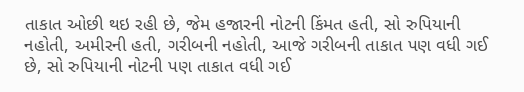તાકાત ઓછી થઇ રહી છે, જેમ હજારની નોટની કિંમત હતી, સો રુપિયાની નહોતી, અમીરની હતી, ગરીબની નહોતી, આજે ગરીબની તાકાત પણ વધી ગઈ છે, સો રુપિયાની નોટની પણ તાકાત વધી ગઈ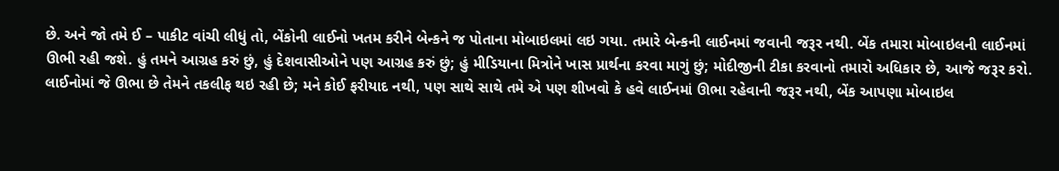છે. અને જો તમે ઈ – પાકીટ વાંચી લીધું તો, બેંકોની લાઈનો ખતમ કરીને બેન્કને જ પોતાના મોબાઇલમાં લઇ ગયા. તમારે બેન્કની લાઈનમાં જવાની જરૂર નથી. બેંક તમારા મોબાઇલની લાઈનમાં ઊભી રહી જશે. હું તમને આગ્રહ કરું છું, હું દેશવાસીઓને પણ આગ્રહ કરું છું; હું મીડિયાના મિત્રોને ખાસ પ્રાર્થના કરવા માગું છું; મોદીજીની ટીકા કરવાનો તમારો અધિકાર છે, આજે જરૂર કરો. લાઈનોમાં જે ઊભા છે તેમને તકલીફ થઇ રહી છે; મને કોઈ ફરીયાદ નથી, પણ સાથે સાથે તમે એ પણ શીખવો કે હવે લાઈનમાં ઊભા રહેવાની જરૂર નથી, બેંક આપણા મોબાઇલ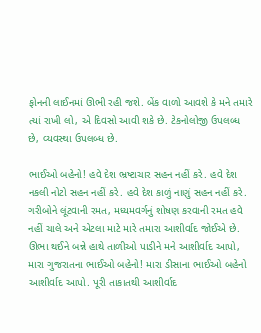ફોનની લાઈનમાં ઊભી રહી જશે. બેંક વાળો આવશે કે મને તમારે ત્યાં રાખી લો, એ દિવસો આવી શકે છે. ટેકનોલોજી ઉપલબ્ધ છે, વ્યવસ્થા ઉપલબ્ધ છે.

ભાઈઓ બહેનો! હવે દેશ ભ્રષ્ટાચાર સહન નહીં કરે. હવે દેશ નકલી નોટો સહન નહીં કરે. હવે દેશ કાળું નાણું સહન નહીં કરે. ગરીબોને લૂંટવાની રમત, મધ્યમવર્ગનું શોષણ કરવાની રમત હવે નહીં ચાલે અને એટલા માટે મારે તમારા આશીર્વાદ જોઈએ છે. ઊભા થઈને બન્ને હાથે તાળીઓ પાડીને મને આશીર્વાદ આપો, મારા ગુજરાતના ભાઈઓ બહેનો! મારા ડીસાના ભાઈઓ બહેનો આશીર્વાદ આપો. પૂરી તાકાતથી આશીર્વાદ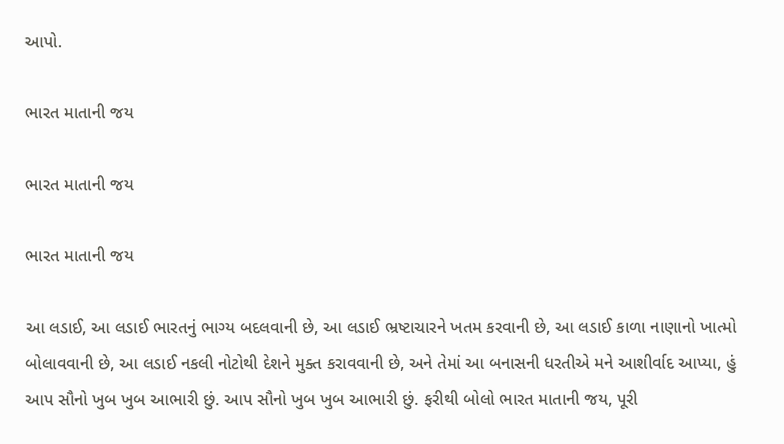આપો.

ભારત માતાની જય

ભારત માતાની જય

ભારત માતાની જય

આ લડાઈ, આ લડાઈ ભારતનું ભાગ્ય બદલવાની છે, આ લડાઈ ભ્રષ્ટાચારને ખતમ કરવાની છે, આ લડાઈ કાળા નાણાનો ખાત્મો બોલાવવાની છે, આ લડાઈ નકલી નોટોથી દેશને મુક્ત કરાવવાની છે, અને તેમાં આ બનાસની ધરતીએ મને આશીર્વાદ આપ્યા, હું આપ સૌનો ખુબ ખુબ આભારી છું. આપ સૌનો ખુબ ખુબ આભારી છું. ફરીથી બોલો ભારત માતાની જય, પૂરી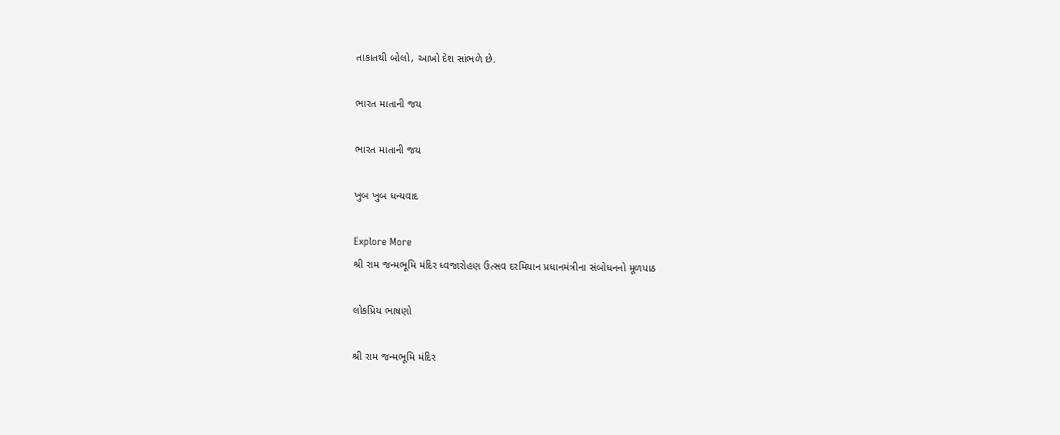તાકાતથી બોલો, આખો દેશ સાંભળે છે.

ભારત માતાની જય

ભારત માતાની જય

ખુબ ખુબ ધન્યવાદ

Explore More
શ્રી રામ જન્મભૂમિ મંદિર ધ્વજારોહણ ઉત્સવ દરમિયાન પ્રધાનમંત્રીના સંબોધનનો મૂળપાઠ

લોકપ્રિય ભાષણો

શ્રી રામ જન્મભૂમિ મંદિર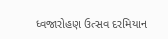ધ્વજારોહણ ઉત્સવ દરમિયાન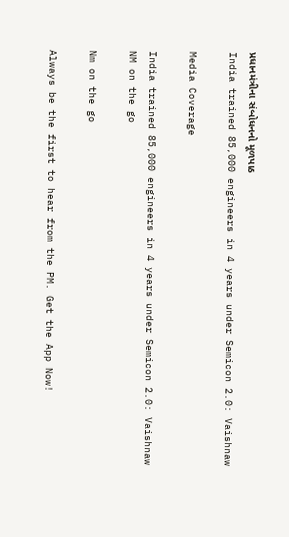પ્રધાનમંત્રીના સંબોધનનો મૂળપાઠ
India trained 85,000 engineers in 4 years under Semicon 2.0: Vaishnaw

Media Coverage

India trained 85,000 engineers in 4 years under Semicon 2.0: Vaishnaw
NM on the go

Nm on the go

Always be the first to hear from the PM. Get the App Now!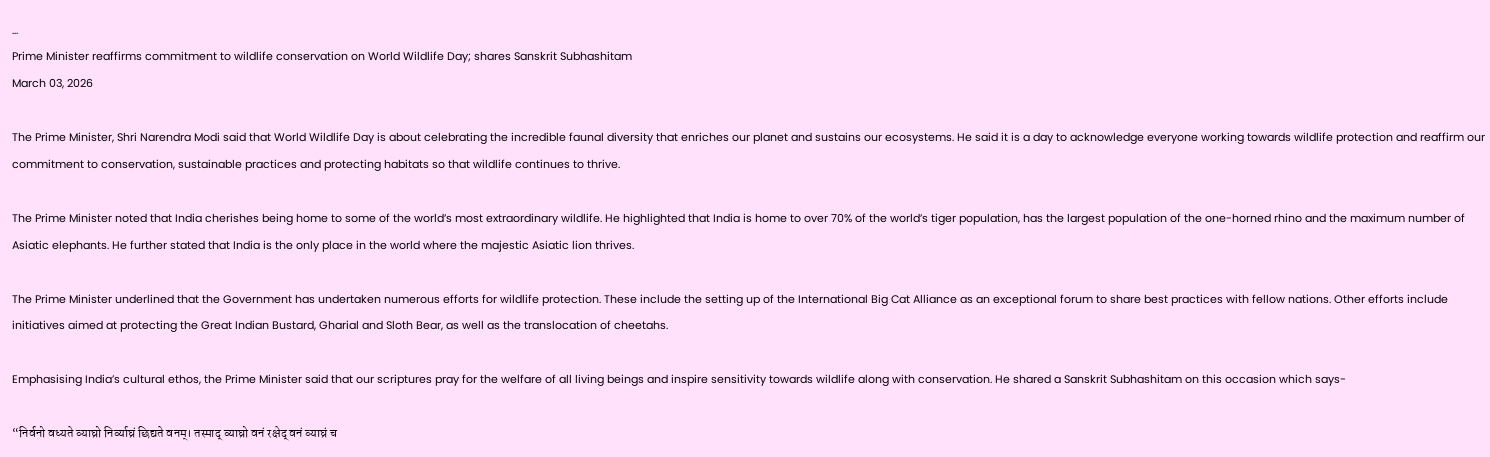...
Prime Minister reaffirms commitment to wildlife conservation on World Wildlife Day; shares Sanskrit Subhashitam
March 03, 2026

The Prime Minister, Shri Narendra Modi said that World Wildlife Day is about celebrating the incredible faunal diversity that enriches our planet and sustains our ecosystems. He said it is a day to acknowledge everyone working towards wildlife protection and reaffirm our commitment to conservation, sustainable practices and protecting habitats so that wildlife continues to thrive.

The Prime Minister noted that India cherishes being home to some of the world’s most extraordinary wildlife. He highlighted that India is home to over 70% of the world’s tiger population, has the largest population of the one-horned rhino and the maximum number of Asiatic elephants. He further stated that India is the only place in the world where the majestic Asiatic lion thrives.

The Prime Minister underlined that the Government has undertaken numerous efforts for wildlife protection. These include the setting up of the International Big Cat Alliance as an exceptional forum to share best practices with fellow nations. Other efforts include initiatives aimed at protecting the Great Indian Bustard, Gharial and Sloth Bear, as well as the translocation of cheetahs.

Emphasising India’s cultural ethos, the Prime Minister said that our scriptures pray for the welfare of all living beings and inspire sensitivity towards wildlife along with conservation. He shared a Sanskrit Subhashitam on this occasion which says-

“निर्वनो वध्यते व्याघ्रो निर्व्याघ्रं छिद्यते वनम्। तस्माद् व्याघ्रो वनं रक्षेद् वनं व्याघ्रं च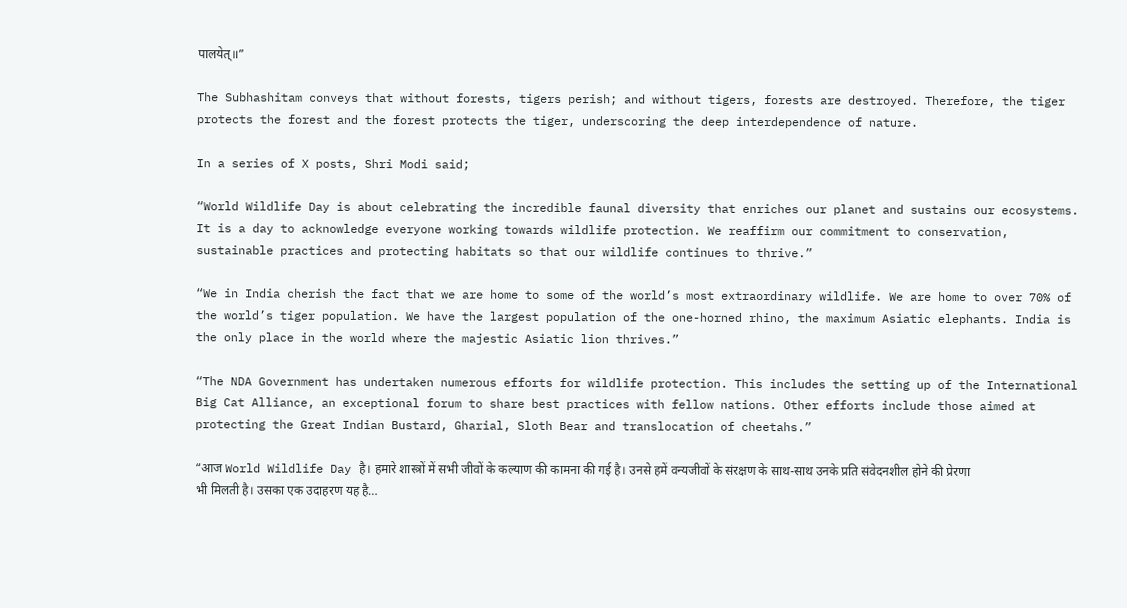पालयेत्॥”

The Subhashitam conveys that without forests, tigers perish; and without tigers, forests are destroyed. Therefore, the tiger protects the forest and the forest protects the tiger, underscoring the deep interdependence of nature.

In a series of X posts, Shri Modi said;

“World Wildlife Day is about celebrating the incredible faunal diversity that enriches our planet and sustains our ecosystems. It is a day to acknowledge everyone working towards wildlife protection. We reaffirm our commitment to conservation, sustainable practices and protecting habitats so that our wildlife continues to thrive.”

“We in India cherish the fact that we are home to some of the world’s most extraordinary wildlife. We are home to over 70% of the world’s tiger population. We have the largest population of the one-horned rhino, the maximum Asiatic elephants. India is the only place in the world where the majestic Asiatic lion thrives.”

“The NDA Government has undertaken numerous efforts for wildlife protection. This includes the setting up of the International Big Cat Alliance, an exceptional forum to share best practices with fellow nations. Other efforts include those aimed at protecting the Great Indian Bustard, Gharial, Sloth Bear and translocation of cheetahs.”

“आज World Wildlife Day है। हमारे शास्त्रों में सभी जीवों के कल्याण की कामना की गई है। उनसे हमें वन्यजीवों के संरक्षण के साथ-साथ उनके प्रति संवेदनशील होने की प्रेरणा भी मिलती है। उसका एक उदाहरण यह है…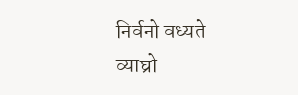निर्वनो वध्यते व्याघ्रो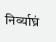निर्व्याघ्रं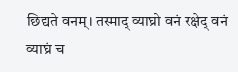छिद्यते वनम्। तस्माद् व्याघ्रो वनं रक्षेद् वनं व्याघ्रं च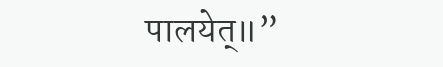पालयेत्॥”